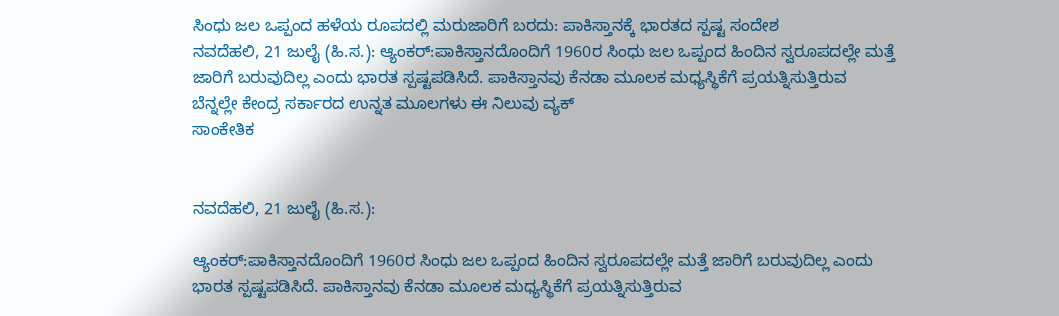ಸಿಂಧು ಜಲ ಒಪ್ಪಂದ ಹಳೆಯ ರೂಪದಲ್ಲಿ ಮರುಜಾರಿಗೆ ಬರದು: ಪಾಕಿಸ್ತಾನಕ್ಕೆ ಭಾರತದ ಸ್ಪಷ್ಟ ಸಂದೇಶ
ನವದೆಹಲಿ, 21 ಜುಲೈ (ಹಿ.ಸ.): ಆ್ಯಂಕರ್:ಪಾಕಿಸ್ತಾನದೊಂದಿಗೆ 1960ರ ಸಿಂಧು ಜಲ ಒಪ್ಪಂದ ಹಿಂದಿನ ಸ್ವರೂಪದಲ್ಲೇ ಮತ್ತೆ ಜಾರಿಗೆ ಬರುವುದಿಲ್ಲ ಎಂದು ಭಾರತ ಸ್ಪಷ್ಟಪಡಿಸಿದೆ. ಪಾಕಿಸ್ತಾನವು ಕೆನಡಾ ಮೂಲಕ ಮಧ್ಯಸ್ಥಿಕೆಗೆ ಪ್ರಯತ್ನಿಸುತ್ತಿರುವ ಬೆನ್ನಲ್ಲೇ ಕೇಂದ್ರ ಸರ್ಕಾರದ ಉನ್ನತ ಮೂಲಗಳು ಈ ನಿಲುವು ವ್ಯಕ್
ಸಾಂಕೇತಿಕ


ನವದೆಹಲಿ, 21 ಜುಲೈ (ಹಿ.ಸ.):

ಆ್ಯಂಕರ್:ಪಾಕಿಸ್ತಾನದೊಂದಿಗೆ 1960ರ ಸಿಂಧು ಜಲ ಒಪ್ಪಂದ ಹಿಂದಿನ ಸ್ವರೂಪದಲ್ಲೇ ಮತ್ತೆ ಜಾರಿಗೆ ಬರುವುದಿಲ್ಲ ಎಂದು ಭಾರತ ಸ್ಪಷ್ಟಪಡಿಸಿದೆ. ಪಾಕಿಸ್ತಾನವು ಕೆನಡಾ ಮೂಲಕ ಮಧ್ಯಸ್ಥಿಕೆಗೆ ಪ್ರಯತ್ನಿಸುತ್ತಿರುವ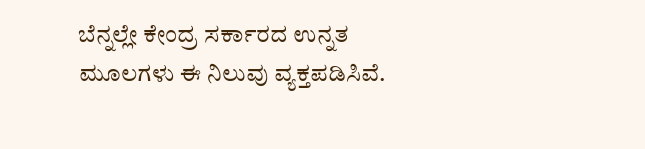ಬೆನ್ನಲ್ಲೇ ಕೇಂದ್ರ ಸರ್ಕಾರದ ಉನ್ನತ ಮೂಲಗಳು ಈ ನಿಲುವು ವ್ಯಕ್ತಪಡಿಸಿವೆ.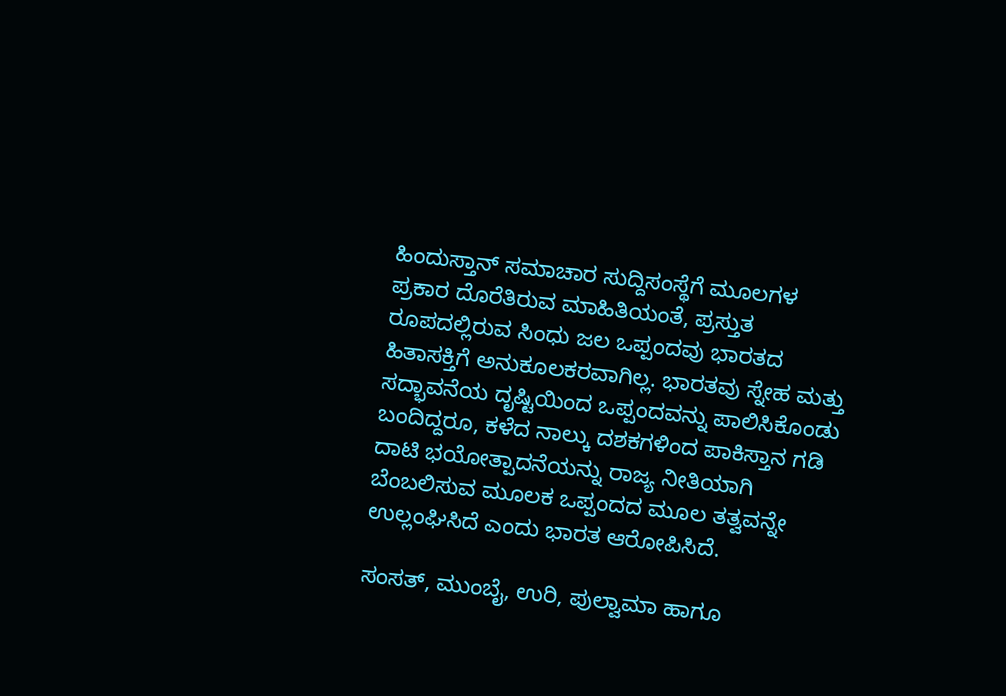ಹಿಂದುಸ್ತಾನ್ ಸಮಾಚಾರ ಸುದ್ದಿಸಂಸ್ಥೆಗೆ ಮೂಲಗಳ ಪ್ರಕಾರ ದೊರೆತಿರುವ ಮಾಹಿತಿಯಂತೆ, ಪ್ರಸ್ತುತ ರೂಪದಲ್ಲಿರುವ ಸಿಂಧು ಜಲ ಒಪ್ಪಂದವು ಭಾರತದ ಹಿತಾಸಕ್ತಿಗೆ ಅನುಕೂಲಕರವಾಗಿಲ್ಲ. ಭಾರತವು ಸ್ನೇಹ ಮತ್ತು ಸದ್ಭಾವನೆಯ ದೃಷ್ಟಿಯಿಂದ ಒಪ್ಪಂದವನ್ನು ಪಾಲಿಸಿಕೊಂಡು ಬಂದಿದ್ದರೂ, ಕಳೆದ ನಾಲ್ಕು ದಶಕಗಳಿಂದ ಪಾಕಿಸ್ತಾನ ಗಡಿ ದಾಟಿ ಭಯೋತ್ಪಾದನೆಯನ್ನು ರಾಜ್ಯ ನೀತಿಯಾಗಿ ಬೆಂಬಲಿಸುವ ಮೂಲಕ ಒಪ್ಪಂದದ ಮೂಲ ತತ್ವವನ್ನೇ ಉಲ್ಲಂಘಿಸಿದೆ ಎಂದು ಭಾರತ ಆರೋಪಿಸಿದೆ.

ಸಂಸತ್, ಮುಂಬೈ, ಉರಿ, ಪುಲ್ವಾಮಾ ಹಾಗೂ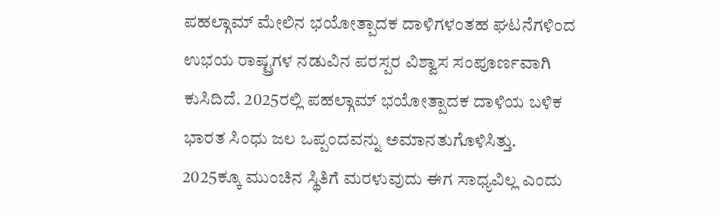ಪಹಲ್ಗಾಮ್‌ ಮೇಲಿನ ಭಯೋತ್ಪಾದಕ ದಾಳಿಗಳಂತಹ ಘಟನೆಗಳಿಂದ ಉಭಯ ರಾಷ್ಟ್ರಗಳ ನಡುವಿನ ಪರಸ್ಪರ ವಿಶ್ವಾಸ ಸಂಪೂರ್ಣವಾಗಿ ಕುಸಿದಿದೆ. 2025ರಲ್ಲಿ ಪಹಲ್ಗಾಮ್ ಭಯೋತ್ಪಾದಕ ದಾಳಿಯ ಬಳಿಕ ಭಾರತ ಸಿಂಧು ಜಲ ಒಪ್ಪಂದವನ್ನು ಅಮಾನತುಗೊಳಿಸಿತ್ತು. 2025ಕ್ಕೂ ಮುಂಚಿನ ಸ್ಥಿತಿಗೆ ಮರಳುವುದು ಈಗ ಸಾಧ್ಯವಿಲ್ಲ ಎಂದು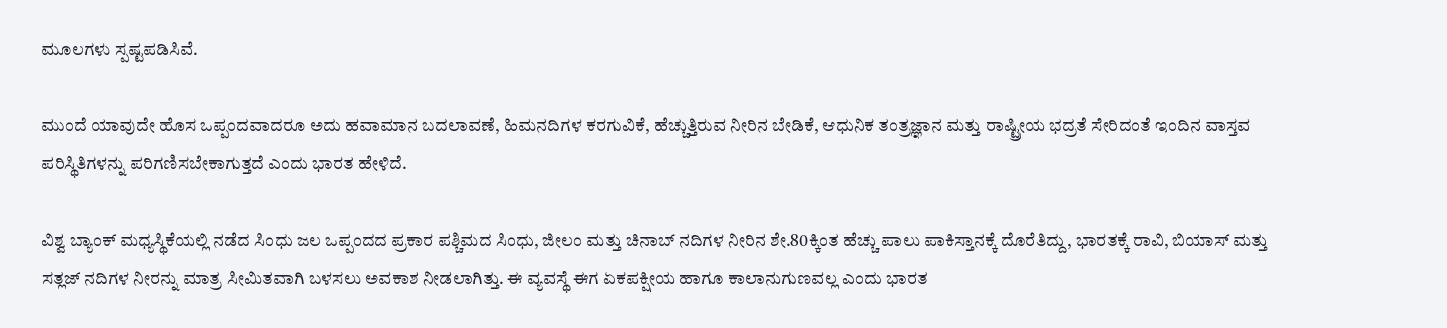ಮೂಲಗಳು ಸ್ಪಷ್ಟಪಡಿಸಿವೆ.

ಮುಂದೆ ಯಾವುದೇ ಹೊಸ ಒಪ್ಪಂದವಾದರೂ ಅದು ಹವಾಮಾನ ಬದಲಾವಣೆ, ಹಿಮನದಿಗಳ ಕರಗುವಿಕೆ, ಹೆಚ್ಚುತ್ತಿರುವ ನೀರಿನ ಬೇಡಿಕೆ, ಆಧುನಿಕ ತಂತ್ರಜ್ಞಾನ ಮತ್ತು ರಾಷ್ಟ್ರೀಯ ಭದ್ರತೆ ಸೇರಿದಂತೆ ಇಂದಿನ ವಾಸ್ತವ ಪರಿಸ್ಥಿತಿಗಳನ್ನು ಪರಿಗಣಿಸಬೇಕಾಗುತ್ತದೆ ಎಂದು ಭಾರತ ಹೇಳಿದೆ.

ವಿಶ್ವ ಬ್ಯಾಂಕ್ ಮಧ್ಯಸ್ಥಿಕೆಯಲ್ಲಿ ನಡೆದ ಸಿಂಧು ಜಲ ಒಪ್ಪಂದದ ಪ್ರಕಾರ ಪಶ್ಚಿಮದ ಸಿಂಧು, ಜೀಲಂ ಮತ್ತು ಚಿನಾಬ್ ನದಿಗಳ ನೀರಿನ ಶೇ.80ಕ್ಕಿಂತ ಹೆಚ್ಚು ಪಾಲು ಪಾಕಿಸ್ತಾನಕ್ಕೆ ದೊರೆತಿದ್ದು, ಭಾರತಕ್ಕೆ ರಾವಿ, ಬಿಯಾಸ್ ಮತ್ತು ಸತ್ಲಜ್ ನದಿಗಳ ನೀರನ್ನು ಮಾತ್ರ ಸೀಮಿತವಾಗಿ ಬಳಸಲು ಅವಕಾಶ ನೀಡಲಾಗಿತ್ತು. ಈ ವ್ಯವಸ್ಥೆ ಈಗ ಏಕಪಕ್ಷೀಯ ಹಾಗೂ ಕಾಲಾನುಗುಣವಲ್ಲ ಎಂದು ಭಾರತ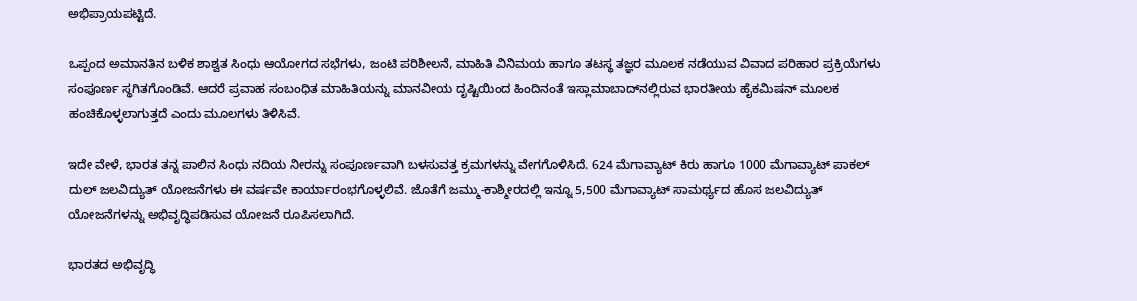ಅಭಿಪ್ರಾಯಪಟ್ಟಿದೆ.

ಒಪ್ಪಂದ ಅಮಾನತಿನ ಬಳಿಕ ಶಾಶ್ವತ ಸಿಂಧು ಆಯೋಗದ ಸಭೆಗಳು, ಜಂಟಿ ಪರಿಶೀಲನೆ, ಮಾಹಿತಿ ವಿನಿಮಯ ಹಾಗೂ ತಟಸ್ಥ ತಜ್ಞರ ಮೂಲಕ ನಡೆಯುವ ವಿವಾದ ಪರಿಹಾರ ಪ್ರಕ್ರಿಯೆಗಳು ಸಂಪೂರ್ಣ ಸ್ಥಗಿತಗೊಂಡಿವೆ. ಆದರೆ ಪ್ರವಾಹ ಸಂಬಂಧಿತ ಮಾಹಿತಿಯನ್ನು ಮಾನವೀಯ ದೃಷ್ಟಿಯಿಂದ ಹಿಂದಿನಂತೆ ಇಸ್ಲಾಮಾಬಾದ್‌ನಲ್ಲಿರುವ ಭಾರತೀಯ ಹೈಕಮಿಷನ್ ಮೂಲಕ ಹಂಚಿಕೊಳ್ಳಲಾಗುತ್ತದೆ ಎಂದು ಮೂಲಗಳು ತಿಳಿಸಿವೆ.

ಇದೇ ವೇಳೆ, ಭಾರತ ತನ್ನ ಪಾಲಿನ ಸಿಂಧು ನದಿಯ ನೀರನ್ನು ಸಂಪೂರ್ಣವಾಗಿ ಬಳಸುವತ್ತ ಕ್ರಮಗಳನ್ನು ವೇಗಗೊಳಿಸಿದೆ. 624 ಮೆಗಾವ್ಯಾಟ್ ಕಿರು ಹಾಗೂ 1000 ಮೆಗಾವ್ಯಾಟ್ ಪಾಕಲ್ ದುಲ್ ಜಲವಿದ್ಯುತ್ ಯೋಜನೆಗಳು ಈ ವರ್ಷವೇ ಕಾರ್ಯಾರಂಭಗೊಳ್ಳಲಿವೆ. ಜೊತೆಗೆ ಜಮ್ಮು-ಕಾಶ್ಮೀರದಲ್ಲಿ ಇನ್ನೂ 5,500 ಮೆಗಾವ್ಯಾಟ್ ಸಾಮರ್ಥ್ಯದ ಹೊಸ ಜಲವಿದ್ಯುತ್ ಯೋಜನೆಗಳನ್ನು ಅಭಿವೃದ್ಧಿಪಡಿಸುವ ಯೋಜನೆ ರೂಪಿಸಲಾಗಿದೆ.

ಭಾರತದ ಅಭಿವೃದ್ಧಿ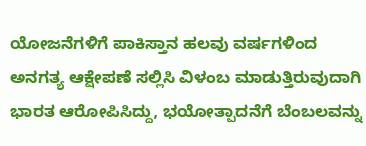ಯೋಜನೆಗಳಿಗೆ ಪಾಕಿಸ್ತಾನ ಹಲವು ವರ್ಷಗಳಿಂದ ಅನಗತ್ಯ ಆಕ್ಷೇಪಣೆ ಸಲ್ಲಿಸಿ ವಿಳಂಬ ಮಾಡುತ್ತಿರುವುದಾಗಿ ಭಾರತ ಆರೋಪಿಸಿದ್ದು, ಭಯೋತ್ಪಾದನೆಗೆ ಬೆಂಬಲವನ್ನು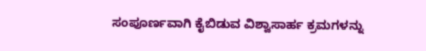ಸಂಪೂರ್ಣವಾಗಿ ಕೈಬಿಡುವ ವಿಶ್ವಾಸಾರ್ಹ ಕ್ರಮಗಳನ್ನು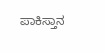ಪಾಕಿಸ್ತಾನ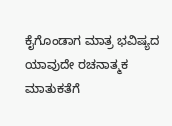ಕೈಗೊಂಡಾಗ ಮಾತ್ರ ಭವಿಷ್ಯದ ಯಾವುದೇ ರಚನಾತ್ಮಕ ಮಾತುಕತೆಗೆ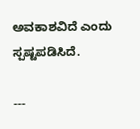ಅವಕಾಶವಿದೆ ಎಂದು ಸ್ಪಷ್ಟಪಡಿಸಿದೆ.

---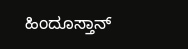ಹಿಂದೂಸ್ತಾನ್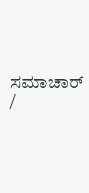ಸಮಾಚಾರ್ /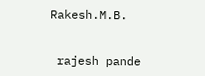Rakesh.M.B.


 rajesh pande